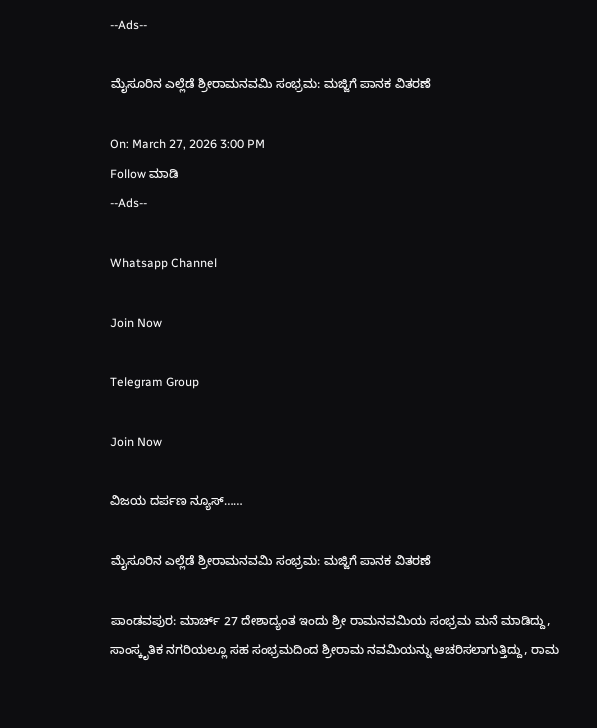--Ads--

ಮೈಸೂರಿನ ಎಲ್ಲೆಡೆ ಶ್ರೀರಾಮನವಮಿ ಸಂಭ್ರಮ: ಮಜ್ಜಿಗೆ ಪಾನಕ ವಿತರಣೆ

On: March 27, 2026 3:00 PM
Follow ಮಾಡಿ
--Ads--

Whatsapp Channel

Join Now

Telegram Group

Join Now

ವಿಜಯ ದರ್ಪಣ ನ್ಯೂಸ್……

ಮೈಸೂರಿನ ಎಲ್ಲೆಡೆ ಶ್ರೀರಾಮನವಮಿ ಸಂಭ್ರಮ: ಮಜ್ಜಿಗೆ ಪಾನಕ ವಿತರಣೆ

ಪಾಂಡವಪುರ: ಮಾರ್ಚ್ 27 ದೇಶಾದ್ಯಂತ ಇಂದು ಶ್ರೀ ರಾಮನವಮಿಯ ಸಂಭ್ರಮ ಮನೆ ಮಾಡಿದ್ದು, ಸಾಂಸ್ಕೃತಿಕ ನಗರಿಯಲ್ಲೂ ಸಹ ಸಂಭ್ರಮದಿಂದ ಶ್ರೀರಾಮ ನವಮಿಯನ್ನು ಆಚರಿಸಲಾಗುತ್ತಿದ್ದು, ರಾಮ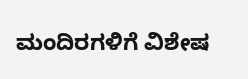ಮಂದಿರಗಳಿಗೆ ವಿಶೇಷ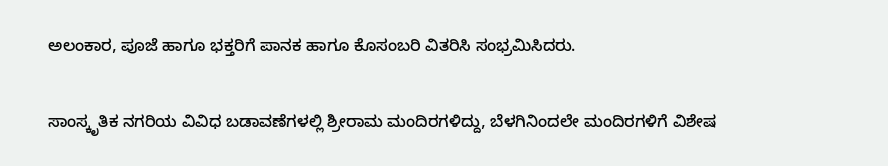ಅಲಂಕಾರ, ಪೂಜೆ ಹಾಗೂ ಭಕ್ತರಿಗೆ ಪಾನಕ ಹಾಗೂ ಕೊಸಂಬರಿ ವಿತರಿಸಿ ಸಂಭ್ರಮಿಸಿದರು.

ಸಾಂಸ್ಕೃತಿಕ ನಗರಿಯ ವಿವಿಧ ಬಡಾವಣೆಗಳಲ್ಲಿ ಶ್ರೀರಾಮ ಮಂದಿರಗಳಿದ್ದು, ಬೆಳಗಿನಿಂದಲೇ ಮಂದಿರಗಳಿಗೆ ವಿಶೇಷ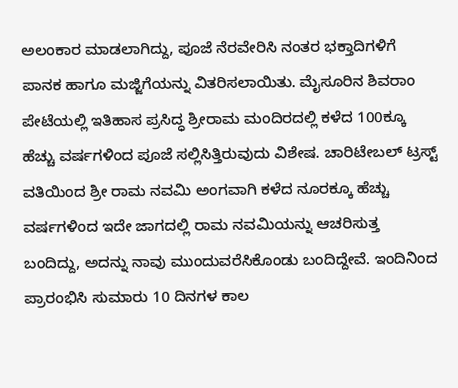ಅಲಂಕಾರ ಮಾಡಲಾಗಿದ್ದು, ಪೂಜೆ ನೆರವೇರಿಸಿ ನಂತರ ಭಕ್ತಾದಿಗಳಿಗೆ ಪಾನಕ ಹಾಗೂ ಮಜ್ಜಿಗೆಯನ್ನು ವಿತರಿಸಲಾಯಿತು. ಮೈಸೂರಿನ ಶಿವರಾಂ ಪೇಟೆಯಲ್ಲಿ ಇತಿಹಾಸ ಪ್ರಸಿದ್ಧ ಶ್ರೀರಾಮ ಮಂದಿರದಲ್ಲಿ ಕಳೆದ 100ಕ್ಕೂ ಹೆಚ್ಚು ವರ್ಷಗಳಿಂದ ಪೂಜೆ ಸಲ್ಲಿಸಿತ್ತಿರುವುದು ವಿಶೇಷ. ಚಾರಿಟೇಬಲ್ ಟ್ರಸ್ಟ್ ವತಿಯಿಂದ ಶ್ರೀ ರಾಮ ನವಮಿ ಅಂಗವಾಗಿ ಕಳೆದ ನೂರಕ್ಕೂ ಹೆಚ್ಚು ವರ್ಷಗಳಿಂದ ಇದೇ ಜಾಗದಲ್ಲಿ ರಾಮ ನವಮಿಯನ್ನು ಆಚರಿಸುತ್ತ ಬಂದಿದ್ದು, ಅದನ್ನು ನಾವು ಮುಂದುವರೆಸಿಕೊಂಡು ಬಂದಿದ್ದೇವೆ. ಇಂದಿನಿಂದ ಪ್ರಾರಂಭಿಸಿ ಸುಮಾರು 10 ದಿನಗಳ ಕಾಲ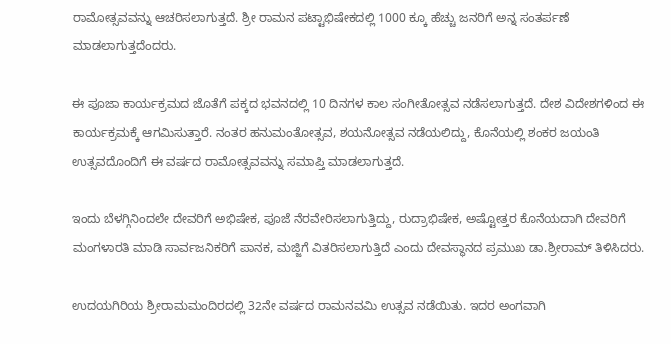ರಾಮೋತ್ಸವವನ್ನು ಆಚರಿಸಲಾಗುತ್ತದೆ. ಶ್ರೀ ರಾಮನ ಪಟ್ಟಾಭಿಷೇಕದಲ್ಲಿ 1000 ಕ್ಕೂ ಹೆಚ್ಚು ಜನರಿಗೆ ಅನ್ನ ಸಂತರ್ಪಣೆ ಮಾಡಲಾಗುತ್ತದೆಂದರು.

ಈ ಪೂಜಾ ಕಾರ್ಯಕ್ರಮದ ಜೊತೆಗೆ ಪಕ್ಕದ ಭವನದಲ್ಲಿ 10 ದಿನಗಳ ಕಾಲ ಸಂಗೀತೋತ್ಸವ ನಡೆಸಲಾಗುತ್ತದೆ. ದೇಶ ವಿದೇಶಗಳಿಂದ ಈ ಕಾರ್ಯಕ್ರಮಕ್ಕೆ ಆಗಮಿಸುತ್ತಾರೆ. ನಂತರ ಹನುಮಂತೋತ್ಸವ, ಶಯನೋತ್ಸವ ನಡೆಯಲಿದ್ದು, ಕೊನೆಯಲ್ಲಿ ಶಂಕರ ಜಯಂತಿ ಉತ್ಸವದೊಂದಿಗೆ ಈ ವರ್ಷದ ರಾಮೋತ್ಸವವನ್ನು ಸಮಾಪ್ತಿ ಮಾಡಲಾಗುತ್ತದೆ.

ಇಂದು ಬೆಳಗ್ಗಿನಿಂದಲೇ ದೇವರಿಗೆ ಅಭಿಷೇಕ, ಪೂಜೆ ನೆರವೇರಿಸಲಾಗುತ್ತಿದ್ದು, ರುದ್ರಾಭಿಷೇಕ, ಅಷ್ಟೋತ್ತರ ಕೊನೆಯದಾಗಿ ದೇವರಿಗೆ ಮಂಗಳಾರತಿ ಮಾಡಿ ಸಾರ್ವಜನಿಕರಿಗೆ ಪಾನಕ, ಮಜ್ಜಿಗೆ ವಿತರಿಸಲಾಗುತ್ತಿದೆ ಎಂದು ದೇವಸ್ಥಾನದ ಪ್ರಮುಖ ಡಾ.ಶ್ರೀರಾಮ್ ತಿಳಿಸಿದರು.

ಉದಯಗಿರಿಯ ಶ್ರೀರಾಮಮಂದಿರದಲ್ಲಿ 32ನೇ ವರ್ಷದ ರಾಮನವಮಿ ಉತ್ಸವ ನಡೆಯಿತು. ಇದರ ಅಂಗವಾಗಿ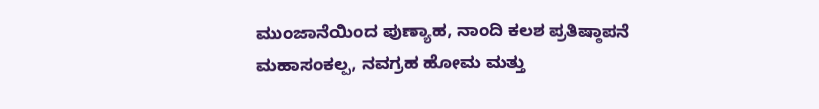ಮುಂಜಾನೆಯಿಂದ ಪುಣ್ಯಾಹ, ನಾಂದಿ ಕಲಶ ಪ್ರತಿಷ್ಠಾಪನೆ ಮಹಾಸಂಕಲ್ಪ, ನವಗ್ರಹ ಹೋಮ ಮತ್ತು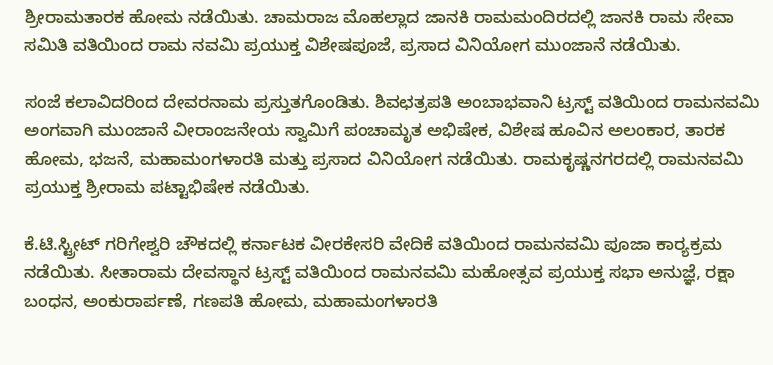ಶ್ರೀರಾಮತಾರಕ ಹೋಮ ನಡೆಯಿತು. ಚಾಮರಾಜ ಮೊಹಲ್ಲಾದ ಜಾನಕಿ ರಾಮಮಂದಿರದಲ್ಲಿ ಜಾನಕಿ ರಾಮ ಸೇವಾ ಸಮಿತಿ ವತಿಯಿಂದ ರಾಮ ನವಮಿ ಪ್ರಯುಕ್ತ ವಿಶೇಷಪೂಜೆ, ಪ್ರಸಾದ ವಿನಿಯೋಗ ಮುಂಜಾನೆ ನಡೆಯಿತು.

ಸಂಜೆ ಕಲಾವಿದರಿಂದ ದೇವರನಾಮ ಪ್ರಸ್ತುತಗೊಂಡಿತು. ಶಿವಛತ್ರಪತಿ ಅಂಬಾಭವಾನಿ ಟ್ರಸ್ಟ್‌ ವತಿಯಿಂದ ರಾಮನವಮಿ ಅಂಗವಾಗಿ ಮುಂಜಾನೆ ವೀರಾಂಜನೇಯ ಸ್ವಾಮಿಗೆ ಪಂಚಾಮೃತ ಅಭಿಷೇಕ, ವಿಶೇಷ ಹೂವಿನ ಅಲಂಕಾರ, ತಾರಕ ಹೋಮ, ಭಜನೆ, ಮಹಾಮಂಗಳಾರತಿ ಮತ್ತು ಪ್ರಸಾದ ವಿನಿಯೋಗ ನಡೆಯಿತು. ರಾಮಕೃಷ್ಣನಗರದಲ್ಲಿ ರಾಮನವಮಿ ಪ್ರಯುಕ್ತ ಶ್ರೀರಾಮ ಪಟ್ಟಾಭಿಷೇಕ ನಡೆಯಿತು.

ಕೆ.ಟಿ.ಸ್ಟ್ರೀಟ್‌ ಗರಿಗೇಶ್ವರಿ ಚೌಕದಲ್ಲಿ ಕರ್ನಾಟಕ ವೀರಕೇಸರಿ ವೇದಿಕೆ ವತಿಯಿಂದ ರಾಮನವಮಿ ಪೂಜಾ ಕಾರ‍್ಯಕ್ರಮ ನಡೆಯಿತು. ಸೀತಾರಾಮ ದೇವಸ್ಥಾನ ಟ್ರಸ್ಟ್‌ ವತಿಯಿಂದ ರಾಮನವಮಿ ಮಹೋತ್ಸವ ಪ್ರಯುಕ್ತ ಸಭಾ ಅನುಜ್ಞೆ, ರಕ್ಷಾ ಬಂಧನ, ಅಂಕುರಾರ್ಪಣೆ, ಗಣಪತಿ ಹೋಮ, ಮಹಾಮಂಗಳಾರತಿ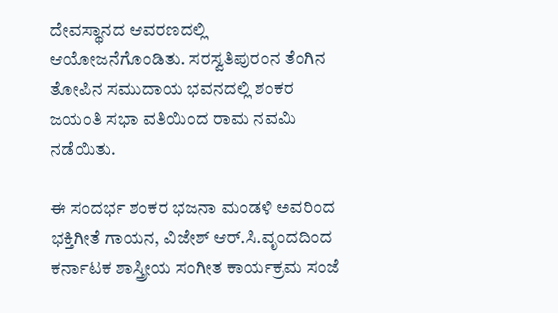ದೇವಸ್ಥಾನದ ಆವರಣದಲ್ಲಿ ಆಯೋಜನೆಗೊಂಡಿತು. ಸರಸ್ವತಿಪುರಂನ ತೆಂಗಿನ ತೋಪಿನ ಸಮುದಾಯ ಭವನದಲ್ಲಿ ಶಂಕರ ಜಯಂತಿ ಸಭಾ ವತಿಯಿಂದ ರಾಮ ನವಮಿ ನಡೆಯಿತು.

ಈ ಸಂದರ್ಭ ಶಂಕರ ಭಜನಾ ಮಂಡಳಿ ಅವರಿಂದ ಭಕ್ತಿಗೀತೆ ಗಾಯನ, ವಿಜೇಶ್‌ ಆರ್‌.ಸಿ.ವೃಂದದಿಂದ ಕರ್ನಾಟಕ ಶಾಸ್ತ್ರೀಯ ಸಂಗೀತ ಕಾರ್ಯಕ್ರಮ ಸಂಜೆ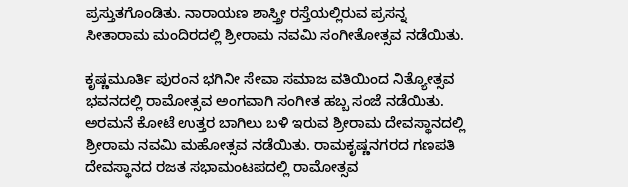ಪ್ರಸ್ತುತಗೊಂಡಿತು. ನಾರಾಯಣ ಶಾಸ್ತ್ರೀ ರಸ್ತೆಯಲ್ಲಿರುವ ಪ್ರಸನ್ನ ಸೀತಾರಾಮ ಮಂದಿರದಲ್ಲಿ ಶ್ರೀರಾಮ ನವಮಿ ಸಂಗೀತೋತ್ಸವ ನಡೆಯಿತು.

ಕೃಷ್ಣಮೂರ್ತಿ ಪುರಂನ ಭಗಿನೀ ಸೇವಾ ಸಮಾಜ ವತಿಯಿಂದ ನಿತ್ಯೋತ್ಸವ ಭವನದಲ್ಲಿ ರಾಮೋತ್ಸವ ಅಂಗವಾಗಿ ಸಂಗೀತ ಹಬ್ಬ ಸಂಜೆ ನಡೆಯಿತು. ಅರಮನೆ ಕೋಟೆ ಉತ್ತರ ಬಾಗಿಲು ಬಳಿ ಇರುವ ಶ್ರೀರಾಮ ದೇವಸ್ಥಾನದಲ್ಲಿ ಶ್ರೀರಾಮ ನವಮಿ ಮಹೋತ್ಸವ ನಡೆಯಿತು. ರಾಮಕೃಷ್ಣನಗರದ ಗಣಪತಿ ದೇವಸ್ಥಾನದ ರಜತ ಸಭಾಮಂಟಪದಲ್ಲಿ ರಾಮೋತ್ಸವ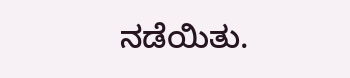ನಡೆಯಿತು.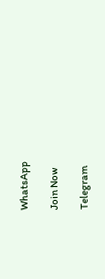WhatsApp

Join Now

Telegram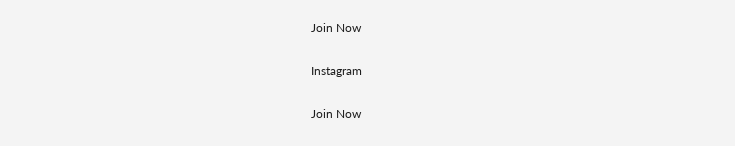Join Now

Instagram

Join Now